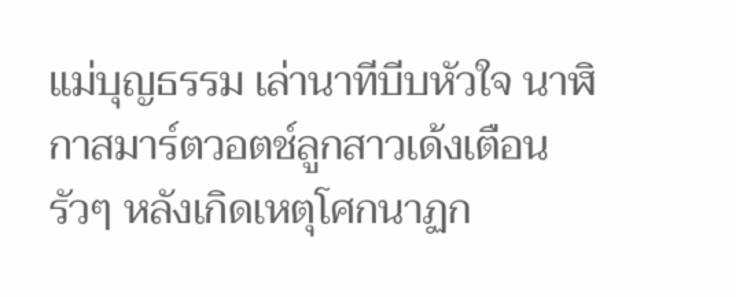แม่บุญธรรม เล่านาทีบีบหัวใจ นาฬิกาสมาร์ตวอตช์ลูกสาวเด้งเตือนรัวๆ หลังเกิดเหตุโศกนาฏก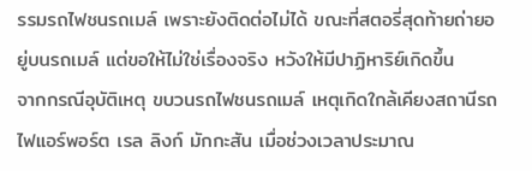รรมรถไฟชนรถเมล์ เพราะยังติดต่อไม่ได้ ขณะที่สตอรี่สุดท้ายถ่ายอยู่บนรถเมล์ แต่ขอให้ไม่ใช่เรื่องจริง หวังให้มีปาฏิหาริย์เกิดขึ้น
จากกรณีอุบัติเหตุ ขบวนรถไฟชนรถเมล์ เหตุเกิดใกล้เคียงสถานีรถไฟแอร์พอร์ต เรล ลิงก์ มักกะสัน เมื่อช่วงเวลาประมาณ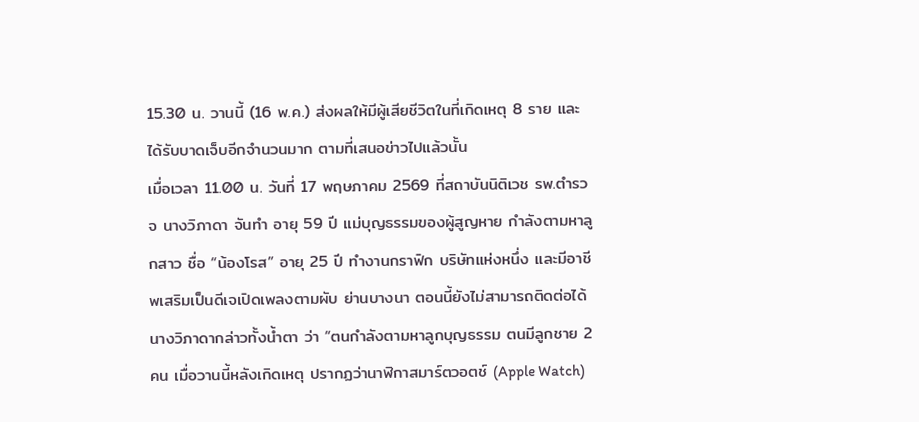15.30 น. วานนี้ (16 พ.ค.) ส่งผลให้มีผู้เสียชีวิตในที่เกิดเหตุ 8 ราย และได้รับบาดเจ็บอีกจำนวนมาก ตามที่เสนอข่าวไปแล้วนั้น
เมื่อเวลา 11.00 น. วันที่ 17 พฤษภาคม 2569 ที่สถาบันนิติเวช รพ.ตำรวจ นางวิภาดา จันทำ อายุ 59 ปี แม่บุญธรรมของผู้สูญหาย กำลังตามหาลูกสาว ชื่อ “น้องโรส” อายุ 25 ปี ทำงานกราฟิก บริษัทแห่งหนึ่ง และมีอาชีพเสริมเป็นดีเจเปิดเพลงตามผับ ย่านบางนา ตอนนี้ยังไม่สามารถติดต่อได้ นางวิภาดากล่าวทั้งน้ำตา ว่า “ตนกำลังตามหาลูกบุญธรรม ตนมีลูกชาย 2 คน เมื่อวานนี้หลังเกิดเหตุ ปรากฏว่านาฬิกาสมาร์ตวอตช์ (Apple Watch)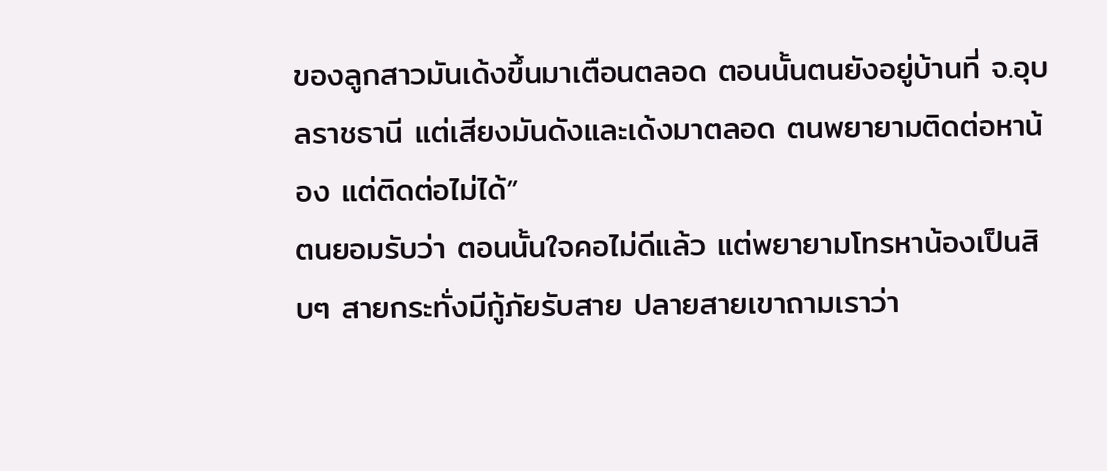ของลูกสาวมันเด้งขึ้นมาเตือนตลอด ตอนนั้นตนยังอยู่บ้านที่ จ.อุบลราชธานี แต่เสียงมันดังและเด้งมาตลอด ตนพยายามติดต่อหาน้อง แต่ติดต่อไม่ได้”
ตนยอมรับว่า ตอนนั้นใจคอไม่ดีแล้ว แต่พยายามโทรหาน้องเป็นสิบๆ สายกระทั่งมีกู้ภัยรับสาย ปลายสายเขาถามเราว่า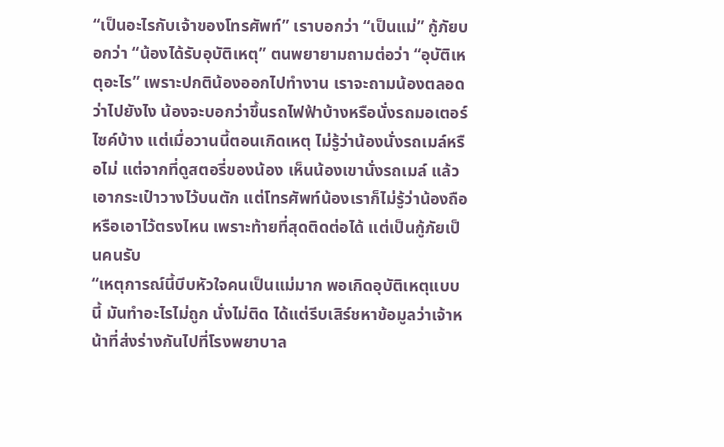“เป็นอะไรกับเจ้าของโทรศัพท์” เราบอกว่า “เป็นแม่” กู้ภัยบอกว่า “น้องได้รับอุบัติเหตุ” ตนพยายามถามต่อว่า “อุบัติเหตุอะไร” เพราะปกติน้องออกไปทำงาน เราจะถามน้องตลอดว่าไปยังไง น้องจะบอกว่าขึ้นรถไฟฟ้าบ้างหรือนั่งรถมอเตอร์ไซค์บ้าง แต่เมื่อวานนี้ตอนเกิดเหตุ ไม่รู้ว่าน้องนั่งรถเมล์หรือไม่ แต่จากที่ดูสตอรี่ของน้อง เห็นน้องเขานั่งรถเมล์ แล้วเอากระเป๋าวางไว้บนตัก แต่โทรศัพท์น้องเราก็ไม่รู้ว่าน้องถือหรือเอาไว้ตรงไหน เพราะท้ายที่สุดติดต่อได้ แต่เป็นกู้ภัยเป็นคนรับ
“เหตุการณ์นี้บีบหัวใจคนเป็นแม่มาก พอเกิดอุบัติเหตุแบบนี้ มันทำอะไรไม่ถูก นั่งไม่ติด ได้แต่รีบเสิร์ชหาข้อมูลว่าเจ้าหน้าที่ส่งร่างกันไปที่โรงพยาบาล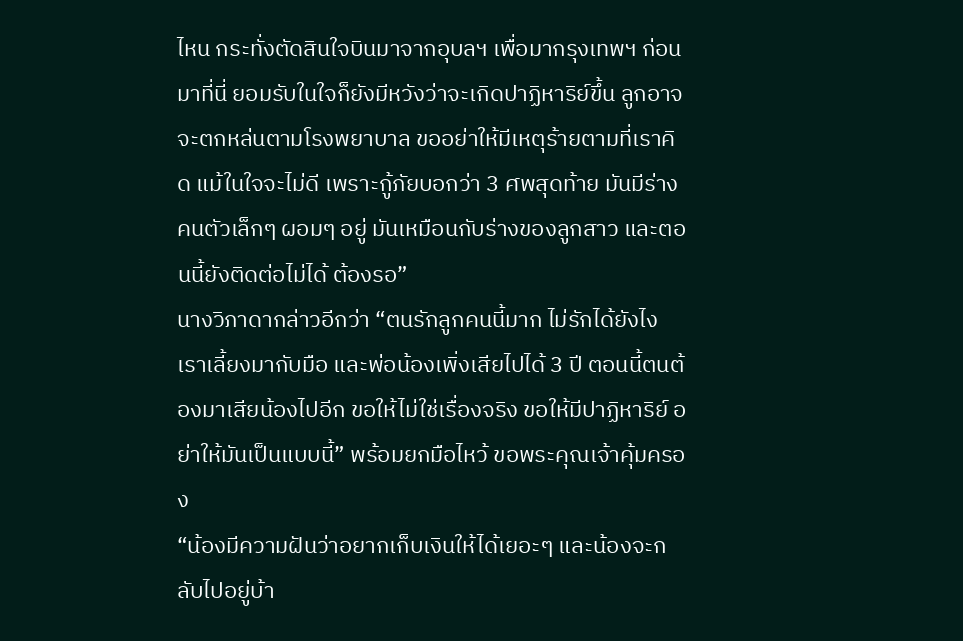ไหน กระทั่งตัดสินใจบินมาจากอุบลฯ เพื่อมากรุงเทพฯ ก่อนมาที่นี่ ยอมรับในใจก็ยังมีหวังว่าจะเกิดปาฏิหาริย์ขึ้น ลูกอาจจะตกหล่นตามโรงพยาบาล ขออย่าให้มีเหตุร้ายตามที่เราคิด แม้ในใจจะไม่ดี เพราะกู้ภัยบอกว่า 3 ศพสุดท้าย มันมีร่างคนตัวเล็กๆ ผอมๆ อยู่ มันเหมือนกับร่างของลูกสาว และตอนนี้ยังติดต่อไม่ได้ ต้องรอ”
นางวิภาดากล่าวอีกว่า “ตนรักลูกคนนี้มาก ไม่รักได้ยังไง เราเลี้ยงมากับมือ และพ่อน้องเพิ่งเสียไปได้ 3 ปี ตอนนี้ตนต้องมาเสียน้องไปอีก ขอให้ไม่ใช่เรื่องจริง ขอให้มีปาฏิหาริย์ อย่าให้มันเป็นแบบนี้” พร้อมยกมือไหว้ ขอพระคุณเจ้าคุ้มครอง
“น้องมีความฝันว่าอยากเก็บเงินให้ได้เยอะๆ และน้องจะกลับไปอยู่บ้า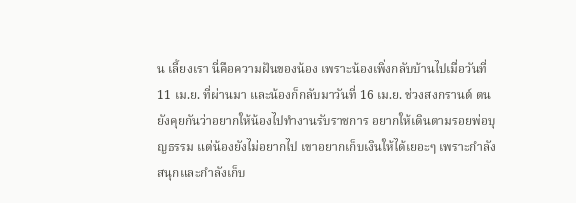น เลี้ยงเรา นี่คือความฝันของน้อง เพราะน้องเพิ่งกลับบ้านไปเมื่อวันที่ 11 เม.ย. ที่ผ่านมา และน้องก็กลับมาวันที่ 16 เม.ย. ช่วงสงกรานต์ ตนยังคุยกันว่าอยากให้น้องไปทำงานรับราชการ อยากให้เดินตามรอยพ่อบุญธรรม แต่น้องยังไม่อยากไป เขาอยากเก็บเงินให้ได้เยอะๆ เพราะกำลังสนุกและกำลังเก็บ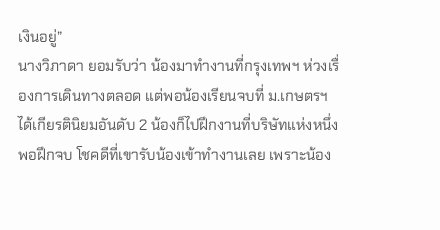เงินอยู่”
นางวิภาดา ยอมรับว่า น้องมาทำงานที่กรุงเทพฯ ห่วงเรื่องการเดินทางตลอด แต่พอน้องเรียนจบที่ ม.เกษตรฯ ได้เกียรตินิยมอันดับ 2 น้องก็ไปฝึกงานที่บริษัทแห่งหนึ่ง พอฝึกจบ โชคดีที่เขารับน้องเข้าทำงานเลย เพราะน้อง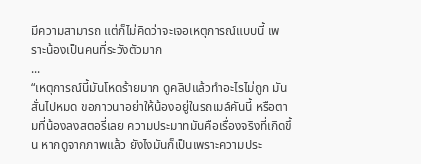มีความสามารถ แต่ก็ไม่คิดว่าจะเจอเหตุการณ์แบบนี้ เพราะน้องเป็นคนที่ระวังตัวมาก
...
“เหตุการณ์นี้มันโหดร้ายมาก ดูคลิปแล้วทำอะไรไม่ถูก มันสั่นไปหมด ขอภาวนาอย่าให้น้องอยู่ในรถเมล์คันนี้ หรือตามที่น้องลงสตอรี่เลย ความประมาทมันคือเรื่องจริงที่เกิดขึ้น หากดูจากภาพแล้ว ยังไงมันก็เป็นเพราะความประ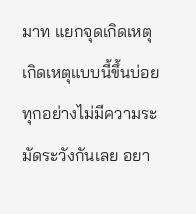มาท แยกจุดเกิดเหตุ เกิดเหตุแบบนี้ขึ้นบ่อย ทุกอย่างไม่มีความระมัดระวังกันเลย อยา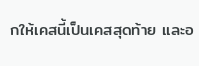กให้เคสนี้เป็นเคสสุดท้าย และอ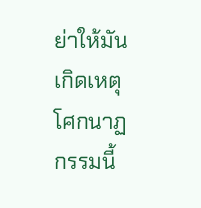ย่าให้มันเกิดเหตุโศกนาฏกรรมนี้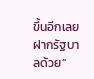ขึ้นอีกเลย ฝากรัฐบาลด้วย”